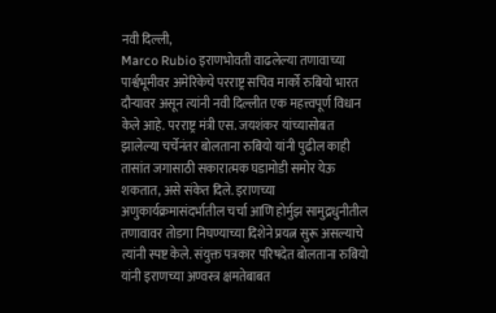नवी दिल्ली,
Marco Rubio इराणभोवती वाढलेल्या तणावाच्या पार्श्वभूमीवर अमेरिकेचे परराष्ट्र सचिव मार्को रुबियो भारत दौऱ्यावर असून त्यांनी नवी दिल्लीत एक महत्त्वपूर्ण विधान केले आहे. परराष्ट्र मंत्री एस. जयशंकर यांच्यासोबत झालेल्या चर्चेनंतर बोलताना रुबियो यांनी पुढील काही तासांत जगासाठी सकारात्मक घडामोडी समोर येऊ शकतात, असे संकेत दिले. इराणच्या अणुकार्यक्रमासंदर्भातील चर्चा आणि होर्मुझ सामुद्रधुनीतील तणावावर तोडगा निघण्याच्या दिशेने प्रयत्न सुरू असल्याचे त्यांनी स्पष्ट केले. संयुक्त पत्रकार परिषदेत बोलताना रुबियो यांनी इराणच्या अण्वस्त्र क्षमतेबाबत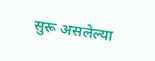सुरू असलेल्या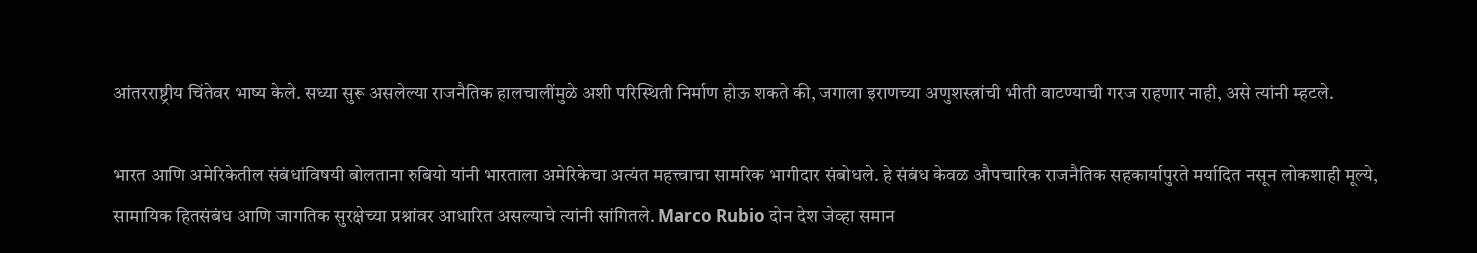आंतरराष्ट्रीय चिंतेवर भाष्य केले. सध्या सुरू असलेल्या राजनैतिक हालचालींमुळे अशी परिस्थिती निर्माण होऊ शकते की, जगाला इराणच्या अणुशस्त्रांची भीती वाटण्याची गरज राहणार नाही, असे त्यांनी म्हटले.

भारत आणि अमेरिकेतील संबंधांविषयी बोलताना रुबियो यांनी भारताला अमेरिकेचा अत्यंत महत्त्वाचा सामरिक भागीदार संबोधले. हे संबंध केवळ औपचारिक राजनैतिक सहकार्यापुरते मर्यादित नसून लोकशाही मूल्ये, सामायिक हितसंबंध आणि जागतिक सुरक्षेच्या प्रश्नांवर आधारित असल्याचे त्यांनी सांगितले. Marco Rubio दोन देश जेव्हा समान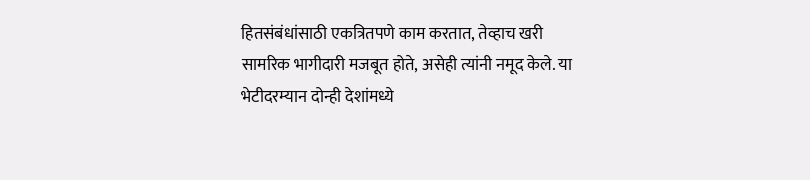हितसंबंधांसाठी एकत्रितपणे काम करतात, तेव्हाच खरी सामरिक भागीदारी मजबूत होते, असेही त्यांनी नमूद केले. या भेटीदरम्यान दोन्ही देशांमध्ये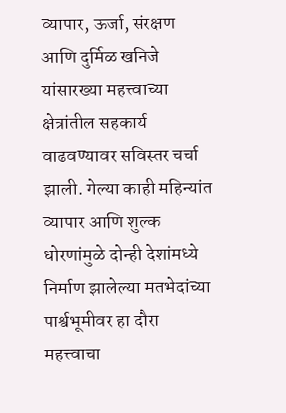व्यापार, ऊर्जा, संरक्षण आणि दुर्मिळ खनिजे यांसारख्या महत्त्वाच्या क्षेत्रांतील सहकार्य वाढवण्यावर सविस्तर चर्चा झाली. गेल्या काही महिन्यांत व्यापार आणि शुल्क धोरणांमुळे दोन्ही देशांमध्ये निर्माण झालेल्या मतभेदांच्या पार्श्वभूमीवर हा दौरा महत्त्वाचा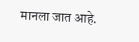मानला जात आहे.